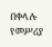በቀላሉ የመሥሪያ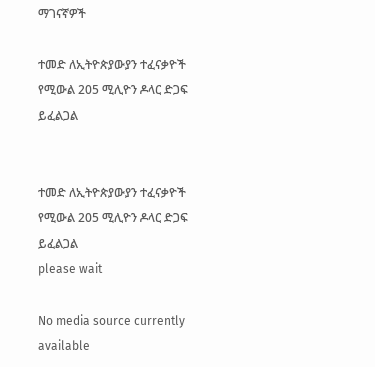ማገናኛዎች

ተመድ ለኢትዮጵያውያን ተፈናቃዮች የሚውል 205 ሚሊዮን ዶላር ድጋፍ ይፈልጋል


ተመድ ለኢትዮጵያውያን ተፈናቃዮች የሚውል 205 ሚሊዮን ዶላር ድጋፍ ይፈልጋል
please wait

No media source currently available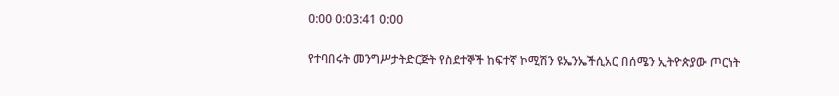0:00 0:03:41 0:00

የተባበሩት መንግሥታትድርጅት የስደተኞች ከፍተኛ ኮሚሽን ዩኤንኤችሲአር በሰሜን ኢትዮጵያው ጦርነት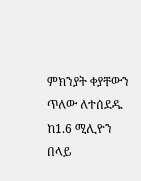ምክንያት ቀያቸውን ጥለው ለተሰደዱ ከ1.6 ሚሊዮን በላይ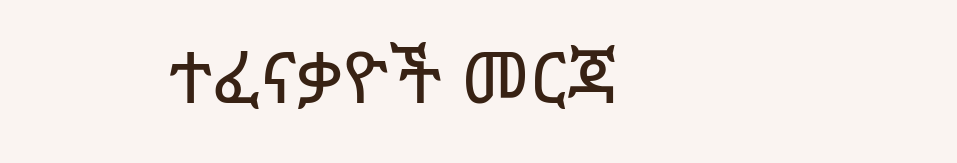ተፈናቃዮች መርጃ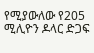የሚያውለው የ205 ሚሊዮን ዶላር ድጋፍ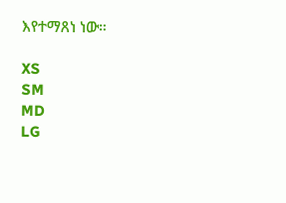እየተማጸነ ነው።

XS
SM
MD
LG